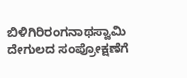ಬಿಳಿಗಿರಿರಂಗನಾಥಸ್ವಾಮಿ ದೇಗುಲದ ಸಂಪ್ರೋಕ್ಷಣೆಗೆ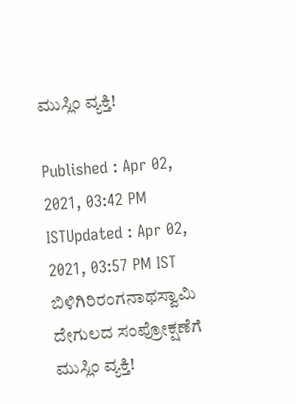ಮುಸ್ಲಿಂ ವ್ಯಕ್ತಿ!

Published : Apr 02, 2021, 03:42 PM ISTUpdated : Apr 02, 2021, 03:57 PM IST
ಬಿಳಿಗಿರಿರಂಗನಾಥಸ್ವಾಮಿ ದೇಗುಲದ ಸಂಪ್ರೋಕ್ಷಣೆಗೆ ಮುಸ್ಲಿಂ ವ್ಯಕ್ತಿ!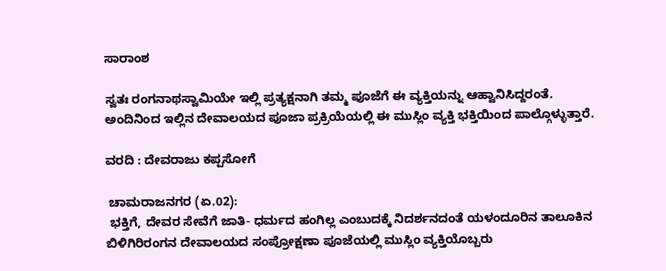ಸಾರಾಂಶ

ಸ್ವತಃ ರಂಗನಾಥಸ್ವಾಮಿಯೇ ಇಲ್ಲಿ ಪ್ರತ್ಯಕ್ಷನಾಗಿ ತಮ್ಮ ಪೂಜೆಗೆ ಈ ವ್ಯಕ್ತಿಯನ್ನು ಆಹ್ವಾನಿಸಿದ್ದರಂತೆ. ಅಂದಿನಿಂದ ಇಲ್ಲಿನ ದೇವಾಲಯದ ಪೂಜಾ ಪ್ರಕ್ರಿಯೆಯಲ್ಲಿ ಈ ಮುಸ್ಲಿಂ ವ್ಯಕ್ತಿ ಭಕ್ತಿಯಿಂದ ಪಾಲ್ಗೊಳ್ಳುತ್ತಾರೆ.

ವರದಿ : ದೇವರಾಜು ಕಪ್ಪಸೋಗೆ

 ಚಾಮರಾಜನಗರ (ಏ.02):
 ಭಕ್ತಿಗೆ, ದೇವರ ಸೇವೆಗೆ ಜಾತಿ- ಧರ್ಮದ ಹಂಗಿಲ್ಲ ಎಂಬುದಕ್ಕೆ ನಿದರ್ಶನದಂತೆ ಯಳಂದೂರಿನ ತಾಲೂಕಿನ ಬಿಳಿಗಿರಿರಂಗನ ದೇವಾಲಯದ ಸಂಪ್ರೋಕ್ಷಣಾ ಪೂಜೆಯಲ್ಲಿ ಮುಸ್ಲಿಂ ವ್ಯಕ್ತಿಯೊಬ್ಬರು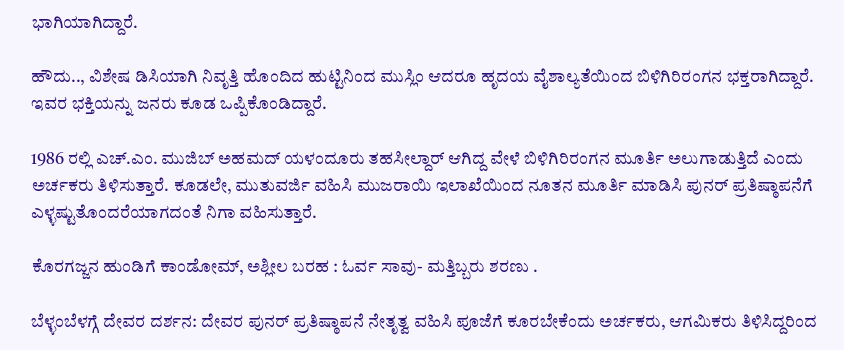ಭಾಗಿಯಾಗಿದ್ದಾರೆ.

ಹೌದು.., ವಿಶೇಷ ಡಿಸಿಯಾಗಿ ನಿವೃತ್ತಿ ಹೊಂದಿದ ಹುಟ್ಟಿನಿಂದ ಮುಸ್ಲಿಂ ಆದರೂ ಹೃದಯ ವೈಶಾಲ್ಯತೆಯಿಂದ ಬಿಳಿಗಿರಿರಂಗನ ಭಕ್ತರಾಗಿದ್ದಾರೆ. ಇವರ ಭಕ್ತಿಯನ್ನು ಜನರು ಕೂಡ ಒಪ್ಪಿಕೊಂಡಿದ್ದಾರೆ.

1986 ರಲ್ಲಿ ಎಚ್‌.ಎಂ. ಮುಜಿಬ್‌ ಅಹಮದ್‌ ಯಳಂದೂರು ತಹಸೀಲ್ದಾರ್‌ ಆಗಿದ್ದ ವೇಳೆ ಬಿಳಿಗಿರಿರಂಗನ ಮೂರ್ತಿ ಅಲುಗಾಡುತ್ತಿದೆ ಎಂದು ಅರ್ಚಕರು ತಿಳಿಸುತ್ತಾರೆ. ಕೂಡಲೇ, ಮುತುವರ್ಜಿ ವಹಿಸಿ ಮುಜರಾಯಿ ಇಲಾಖೆಯಿಂದ ನೂತನ ಮೂರ್ತಿ ಮಾಡಿಸಿ ಪುನರ್‌ ಪ್ರತಿಷ್ಠಾಪನೆಗೆ ಎಳ್ಳಷ್ಟುತೊಂದರೆಯಾಗದಂತೆ ನಿಗಾ ವಹಿಸುತ್ತಾರೆ.

ಕೊರಗಜ್ಜನ ಹುಂಡಿಗೆ ಕಾಂಡೋಮ್, ಅಶ್ಲೀಲ ಬರಹ : ಓರ್ವ ಸಾವು- ಮತ್ತಿಬ್ಬರು ಶರಣು .

ಬೆಳ್ಳಂಬೆಳಗ್ಗೆ ದೇವರ ದರ್ಶನ: ದೇವರ ಪುನರ್‌ ಪ್ರತಿಷ್ಠಾಪನೆ ನೇತೃತ್ವ ವಹಿಸಿ ಪೂಜೆಗೆ ಕೂರಬೇಕೆಂದು ಅರ್ಚಕರು, ಆಗಮಿಕರು ತಿಳಿಸಿದ್ದರಿಂದ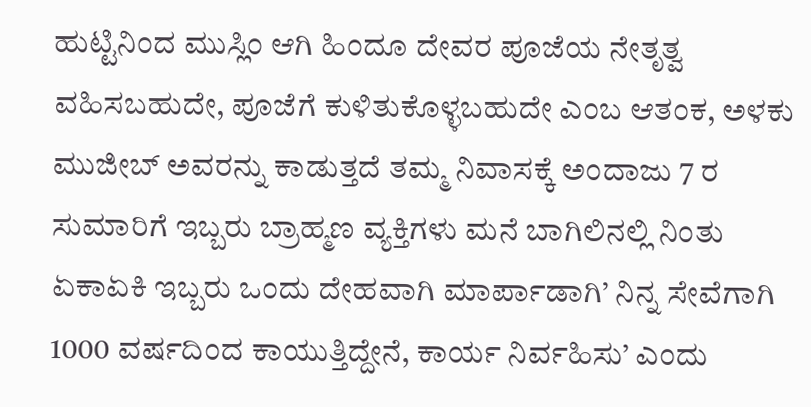ಹುಟ್ಟಿನಿಂದ ಮುಸ್ಲಿಂ ಆಗಿ ಹಿಂದೂ ದೇವರ ಪೂಜೆಯ ನೇತೃತ್ವ ವಹಿಸಬಹುದೇ, ಪೂಜೆಗೆ ಕುಳಿತುಕೊಳ್ಳಬಹುದೇ ಎಂಬ ಆತಂಕ, ಅಳಕು ಮುಜೀಬ್‌ ಅವರನ್ನು ಕಾಡುತ್ತದೆ ತಮ್ಮ ನಿವಾಸಕ್ಕೆ ಅಂದಾಜು 7 ರ ಸುಮಾರಿಗೆ ಇಬ್ಬರು ಬ್ರಾಹ್ಮಣ ವ್ಯಕ್ತಿಗಳು ಮನೆ ಬಾಗಿಲಿನಲ್ಲಿ ನಿಂತು ಏಕಾಏಕಿ ಇಬ್ಬರು ಒಂದು ದೇಹವಾಗಿ ಮಾರ್ಪಾಡಾಗಿ’ ನಿನ್ನ ಸೇವೆಗಾಗಿ 1000 ವರ್ಷದಿಂದ ಕಾಯುತ್ತಿದ್ದೇನೆ, ಕಾರ್ಯ ನಿರ್ವಹಿಸು’ ಎಂದು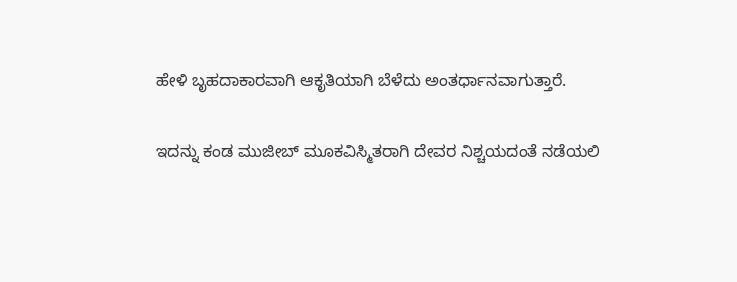ಹೇಳಿ ಬೃಹದಾಕಾರವಾಗಿ ಆಕೃತಿಯಾಗಿ ಬೆಳೆದು ಅಂತರ್ಧಾನವಾಗುತ್ತಾರೆ.

ಇದನ್ನು ಕಂಡ ಮುಜೀಬ್‌ ಮೂಕವಿಸ್ಮಿತರಾಗಿ ದೇವರ ನಿಶ್ಚಯದಂತೆ ನಡೆಯಲಿ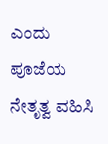ಎಂದು ಪೂಜೆಯ ನೇತೃತ್ವ ವಹಿಸಿ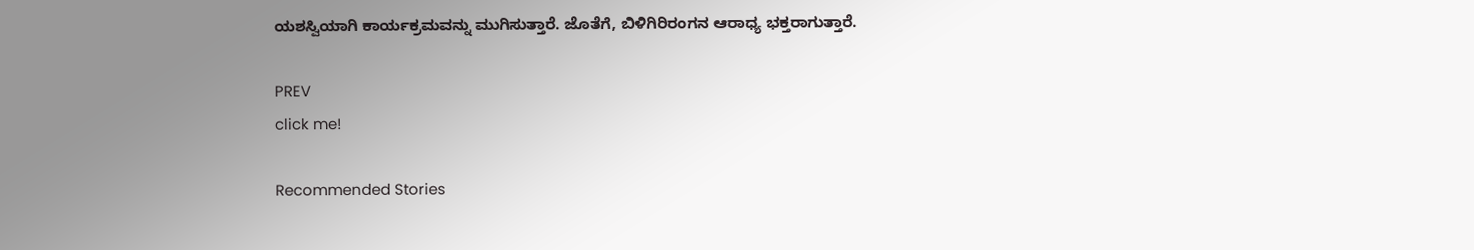ಯಶಸ್ವಿಯಾಗಿ ಕಾರ್ಯಕ್ರಮವನ್ನು ಮುಗಿಸುತ್ತಾರೆ. ಜೊತೆಗೆ, ಬಿಳಿಗಿರಿರಂಗನ ಆರಾಧ್ಯ ಭಕ್ತರಾಗುತ್ತಾರೆ.

PREV
click me!

Recommended Stories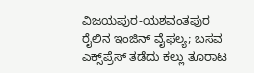ವಿಜಯಪುರ-ಯಶವಂತಪುರ ರೈಲಿನ ಇಂಜಿನ್ ವೈಫಲ್ಯ; ಬಸವ ಎಕ್ಸ್‌ಪ್ರೆಸ್ ತಡೆದು ಕಲ್ಲು ತೂರಾಟ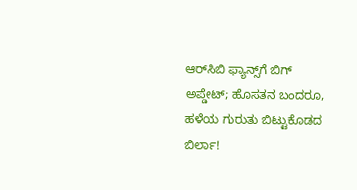ಆರ್‌ಸಿಬಿ ಫ್ಯಾನ್ಸ್‌ಗೆ ಬಿಗ್‌ ಅಪ್ಡೇಟ್‌; ಹೊಸತನ ಬಂದರೂ, ಹಳೆಯ ಗುರುತು ಬಿಟ್ಟುಕೊಡದ ಬಿರ್ಲಾ!